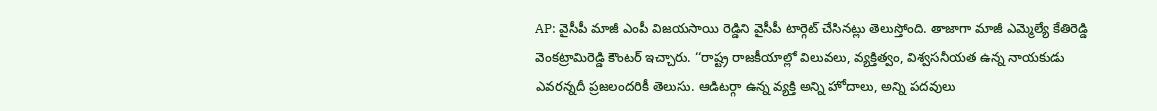AP: వైసీపీ మాజీ ఎంపీ విజయసాయి రెడ్డిని వైసీపీ టార్గెట్ చేసినట్లు తెలుస్తోంది. తాజాగా మాజీ ఎమ్మెల్యే కేతిరెడ్డి వెంకట్రామిరెడ్డి కౌంటర్ ఇచ్చారు. ‘‘రాష్ట్ర రాజకీయాల్లో విలువలు, వ్యక్తిత్వం, విశ్వసనీయత ఉన్న నాయకుడు ఎవరన్నదీ ప్రజలందరికీ తెలుసు. ఆడిటర్గా ఉన్న వ్యక్తి అన్ని హోదాలు, అన్ని పదవులు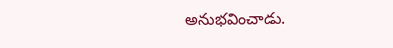అనుభవించాడు.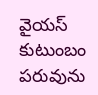వైయస్ కుటుంబం పరువును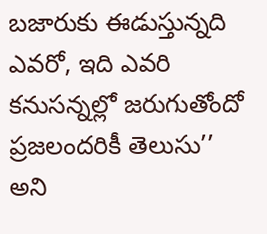బజారుకు ఈడుస్తున్నది ఎవరో, ఇది ఎవరి కనుసన్నల్లో జరుగుతోందో ప్రజలందరికీ తెలుసు’’ అని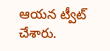ఆయన ట్వీట్ చేశారు.